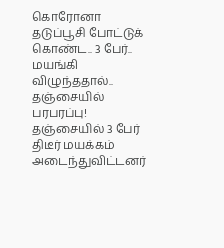கொரோனா தடுப்பூசி போட்டுக் கொண்ட.. 3 பேர்.. மயங்கி விழுந்ததால்.. தஞ்சையில் பரபரப்பு!
தஞ்சையில் 3 பேர் திடீர் மயக்கம் அடைந்துவிட்டனர்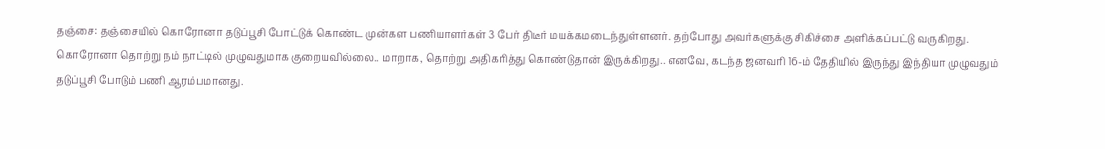தஞ்சை: தஞ்சையில் கொரோனா தடுப்பூசி போட்டுக் கொண்ட முன்கள பணியாளர்கள் 3 பேர் திடீர் மயக்கமடைந்துள்ளனர். தற்போது அவர்களுக்கு சிகிச்சை அளிக்கப்பட்டு வருகிறது.
கொரோனா தொற்று நம் நாட்டில் முழுவதுமாக குறையவில்லை.. மாறாக, தொற்று அதிகரித்து கொண்டுதான் இருக்கிறது.. எனவே, கடந்த ஜனவரி 16-ம் தேதியில் இருந்து இந்தியா முழுவதும் தடுப்பூசி போடும் பணி ஆரம்பமானது.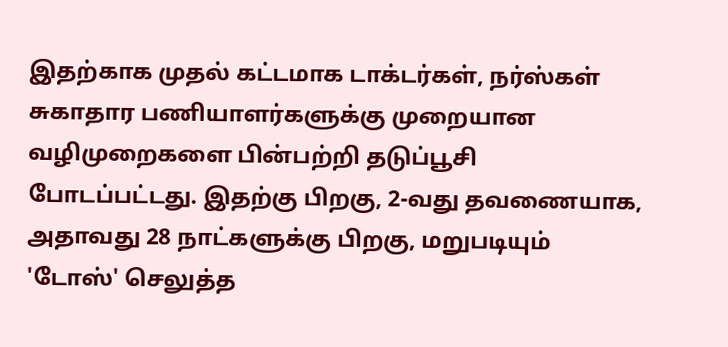இதற்காக முதல் கட்டமாக டாக்டர்கள், நர்ஸ்கள் சுகாதார பணியாளர்களுக்கு முறையான வழிமுறைகளை பின்பற்றி தடுப்பூசி போடப்பட்டது. இதற்கு பிறகு, 2-வது தவணையாக, அதாவது 28 நாட்களுக்கு பிறகு, மறுபடியும் 'டோஸ்' செலுத்த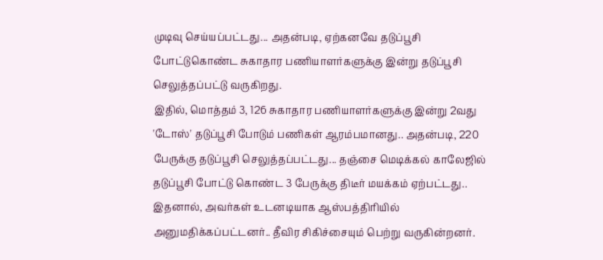முடிவு செய்யப்பட்டது... அதன்படி, ஏற்கனவே தடுப்பூசி போட்டுகொண்ட சுகாதார பணியாளர்களுக்கு இன்று தடுப்பூசி செலுத்தப்பட்டு வருகிறது.
இதில், மொத்தம் 3, 126 சுகாதார பணியாளர்களுக்கு இன்று 2வது 'டோஸ்' தடுப்பூசி போடும் பணிகள் ஆரம்பமானது.. அதன்படி, 220 பேருக்கு தடுப்பூசி செலுத்தப்பட்டது... தஞ்சை மெடிக்கல் காலேஜில் தடுப்பூசி போட்டு கொண்ட 3 பேருக்கு திடீர் மயக்கம் ஏற்பட்டது.. இதனால், அவர்கள் உடனடியாக ஆஸ்பத்திரியில் அனுமதிக்கப்பட்டனர்.. தீவிர சிகிச்சையும் பெற்று வருகின்றனர்.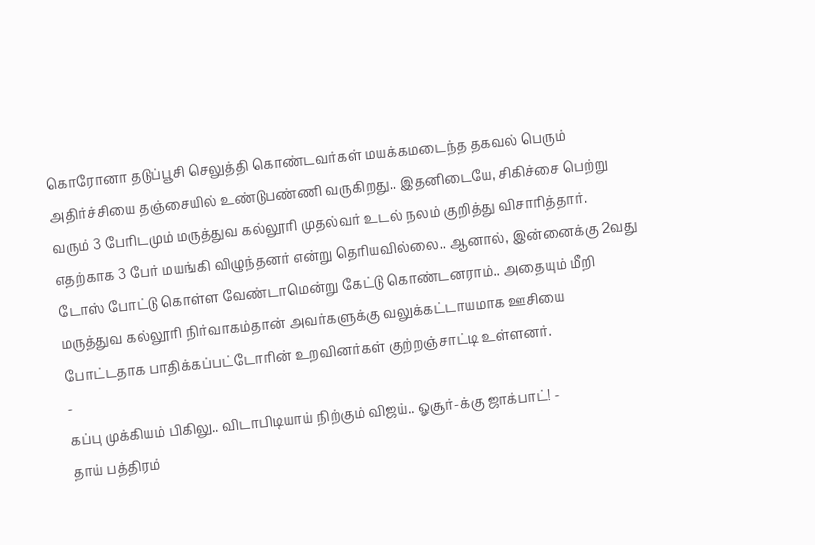கொரோனா தடுப்பூசி செலுத்தி கொண்டவர்கள் மயக்கமடைந்த தகவல் பெரும் அதிர்ச்சியை தஞ்சையில் உண்டுபண்ணி வருகிறது.. இதனிடையே, சிகிச்சை பெற்று வரும் 3 பேரிடமும் மருத்துவ கல்லூரி முதல்வர் உடல் நலம் குறித்து விசாரித்தார்.
எதற்காக 3 பேர் மயங்கி விழுந்தனர் என்று தெரியவில்லை.. ஆனால், இன்னைக்கு 2வது டோஸ் போட்டு கொள்ள வேண்டாமென்று கேட்டு கொண்டனராம்.. அதையும் மீறி மருத்துவ கல்லூரி நிர்வாகம்தான் அவர்களுக்கு வலுக்கட்டாயமாக ஊசியை போட்டதாக பாதிக்கப்பட்டோரின் உறவினர்கள் குற்றஞ்சாட்டி உள்ளனர்.
-
கப்பு முக்கியம் பிகிலு.. விடாபிடியாய் நிற்கும் விஜய்.. ஓசூர்-க்கு ஜாக்பாட்! -
தாய் பத்திரம்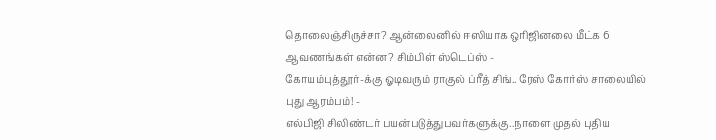தொலைஞ்சிருச்சா? ஆன்லைனில் ஈஸியாக ஒரிஜினலை மீட்க 6 ஆவணங்கள் என்ன? சிம்பிள் ஸ்டெப்ஸ் -
கோயம்புத்தூர்-க்கு ஓடிவரும் ராகுல் ப்ரீத் சிங்.. ரேஸ் கோர்ஸ் சாலையில் புது ஆரம்பம்! -
எல்பிஜி சிலிண்டர் பயன்படுத்துபவர்களுக்கு..நாளை முதல் புதிய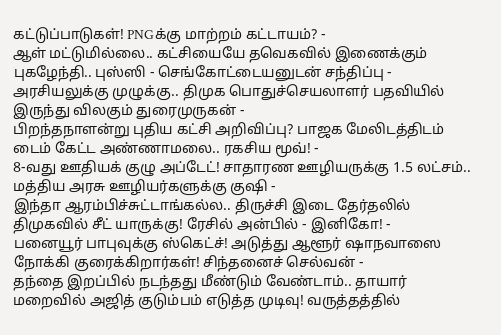கட்டுப்பாடுகள்! PNGக்கு மாற்றம் கட்டாயம்? -
ஆள் மட்டுமில்லை.. கட்சியையே தவெகவில் இணைக்கும் புகழேந்தி.. புஸ்ஸி - செங்கோட்டையனுடன் சந்திப்பு -
அரசியலுக்கு முழுக்கு.. திமுக பொதுச்செயலாளர் பதவியில் இருந்து விலகும் துரைமுருகன் -
பிறந்தநாளன்று புதிய கட்சி அறிவிப்பு? பாஜக மேலிடத்திடம் டைம் கேட்ட அண்ணாமலை.. ரகசிய மூவ்! -
8-வது ஊதியக் குழு அப்டேட்! சாதாரண ஊழியருக்கு 1.5 லட்சம்.. மத்திய அரசு ஊழியர்களுக்கு குஷி -
இந்தா ஆரம்பிச்சுட்டாங்கல்ல.. திருச்சி இடை தேர்தலில் திமுகவில் சீட் யாருக்கு! ரேசில் அன்பில் - இனிகோ! -
பனையூர் பாபுவுக்கு ஸ்கெட்ச்! அடுத்து ஆளூர் ஷாநவாஸை நோக்கி குரைக்கிறார்கள்! சிந்தனைச் செல்வன் -
தந்தை இறப்பில் நடந்தது மீண்டும் வேண்டாம்.. தாயார் மறைவில் அஜித் குடும்பம் எடுத்த முடிவு! வருத்தத்தில்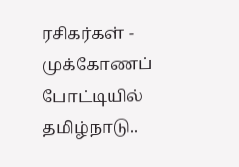ரசிகர்கள் -
முக்கோணப் போட்டியில் தமிழ்நாடு..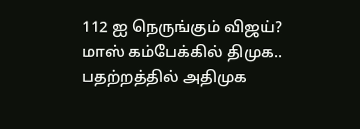112 ஐ நெருங்கும் விஜய்? மாஸ் கம்பேக்கில் திமுக.. பதற்றத்தில் அதிமுக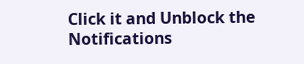Click it and Unblock the Notifications